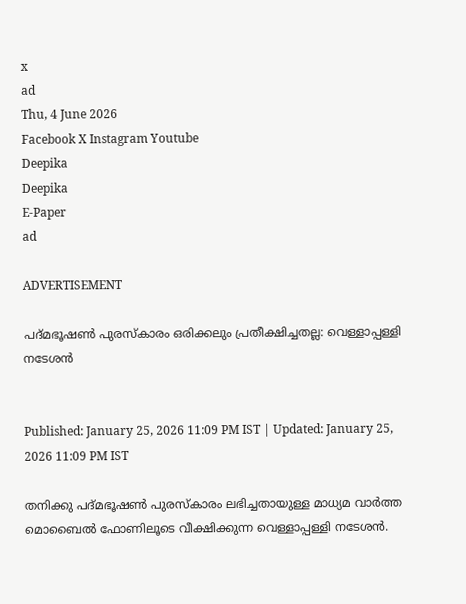x
ad
Thu, 4 June 2026
Facebook X Instagram Youtube
Deepika
Deepika
E-Paper
ad

ADVERTISEMENT

പദ്മഭൂഷണ്‍ പുരസ്‌കാരം ഒരിക്കലും പ്രതീക്ഷിച്ചതല്ല: വെള്ളാപ്പള്ളി നടേശന്‍


Published: January 25, 2026 11:09 PM IST | Updated: January 25, 2026 11:09 PM IST

തനിക്കു പദ്മഭൂഷണ്‍ പുരസ്‌കാരം ലഭിച്ചതായുള്ള മാധ്യമ വാര്‍ത്ത മൊബൈൽ ഫോണിലൂടെ വീക്ഷിക്കുന്ന വെള്ളാപ്പള്ളി നടേശന്‍.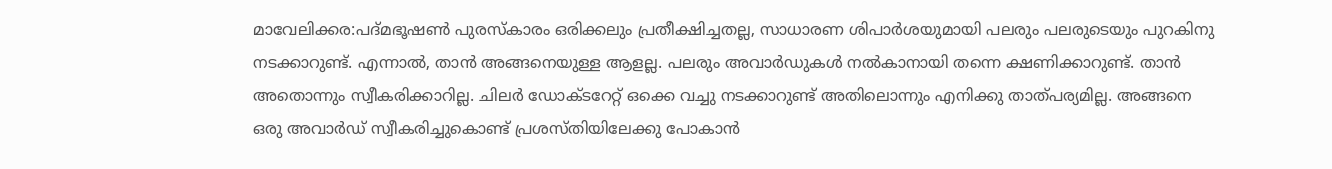മാവേലിക്കര:പദ്മഭൂഷണ്‍ പുരസ്‌കാരം ഒരിക്കലും പ്രതീക്ഷിച്ചതല്ല, സാധാരണ ശിപാര്‍ശയുമായി പലരും പലരുടെയും പുറകിനു നടക്കാറുണ്ട്. എന്നാല്‍, താന്‍ അങ്ങനെയുള്ള ആളല്ല. പലരും അവാര്‍ഡുകള്‍ നല്‍കാനായി തന്നെ ക്ഷണിക്കാറുണ്ട്. താന്‍ അതൊന്നും സ്വീകരിക്കാറില്ല. ചിലര്‍ ഡോക്ടറേറ്റ് ഒക്കെ വച്ചു നടക്കാറുണ്ട് അതിലൊന്നും എനിക്കു താത്പര്യമില്ല. അങ്ങനെ ഒരു അവാര്‍ഡ് സ്വീകരിച്ചുകൊണ്ട് പ്രശസ്തിയിലേക്കു പോകാന്‍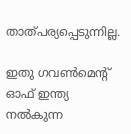താത്പര്യപ്പെടുന്നില്ല.

ഇതു ഗവണ്‍മെന്‍റ് ഓഫ് ഇന്ത്യ നല്‍കുന്ന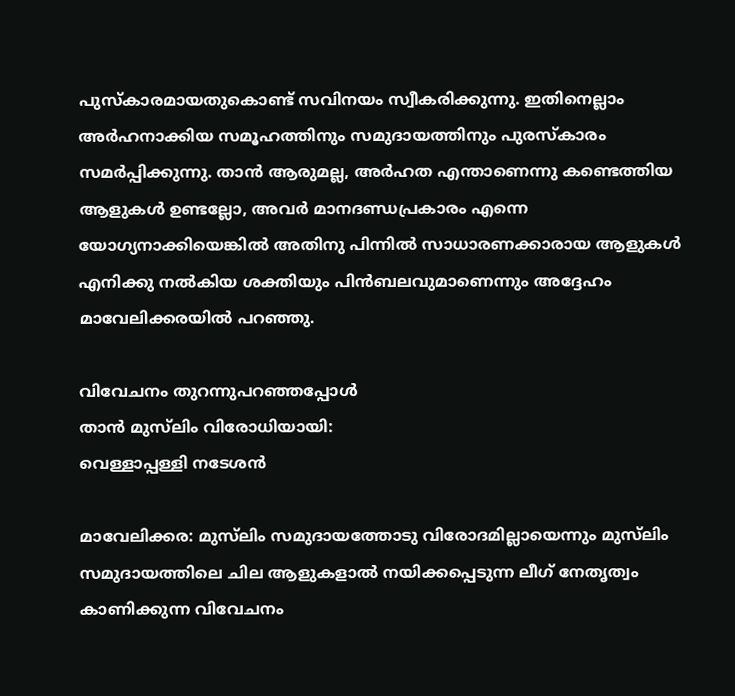പുസ്‌കാരമായതുകൊണ്ട് സവിനയം സ്വീകരിക്കുന്നു. ഇതിനെല്ലാം അര്‍ഹനാക്കിയ സമൂഹത്തിനും സമുദായത്തിനും പുരസ്‌കാരം സമര്‍പ്പിക്കുന്നു. താന്‍ ആരുമല്ല, അര്‍ഹത എന്താണെന്നു കണ്ടെത്തിയ ആളുകള്‍ ഉണ്ടല്ലോ, അവര്‍ മാനദണ്ഡപ്രകാരം എന്നെ യോഗ്യനാക്കിയെങ്കില്‍ അതിനു പിന്നില്‍ സാധാരണക്കാരായ ആളുകള്‍ എനിക്കു നല്‍കിയ ശക്തിയും പിന്‍ബലവുമാണെന്നും അദ്ദേഹം മാവേലിക്കരയില്‍ പറഞ്ഞു.

വിവേചനം തുറന്നുപറഞ്ഞപ്പോള്‍
താന്‍ മുസ്‌ലിം വിരോധിയായി:
വെള്ളാപ്പള്ളി നടേശന്‍

മാവേലിക്കര: മുസ്‌ലിം സമുദായത്തോടു വിരോദമില്ലായെന്നും മുസ്‌ലിം സമുദായത്തിലെ ചില ആളുകളാല്‍ നയിക്കപ്പെടുന്ന ലീഗ് നേതൃത്വം കാണിക്കുന്ന വിവേചനം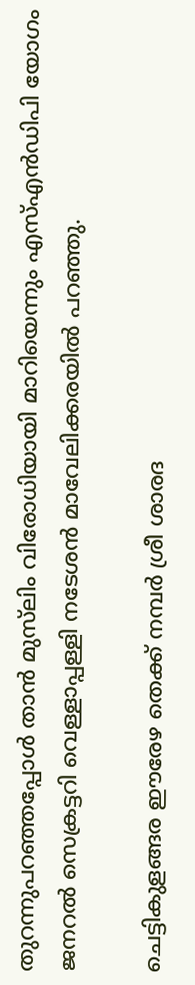തുറന്നുപറഞ്ഞപ്പോള്‍ താന്‍ മുസ്‌ലിം വിരോധിയായി മാറിയെന്നും എസ്എന്‍ഡിപി യോഗം ജനറല്‍ സെക്രട്ടറി വെള്ളാപ്പള്ളി നടേശന്‍ മാവേലിക്കരയില്‍ പറഞ്ഞു.

ചെട്ടികുളങ്ങര ഈരേഴ തെക്ക് നമ്പര്‍ ശ്രീ ശാരദ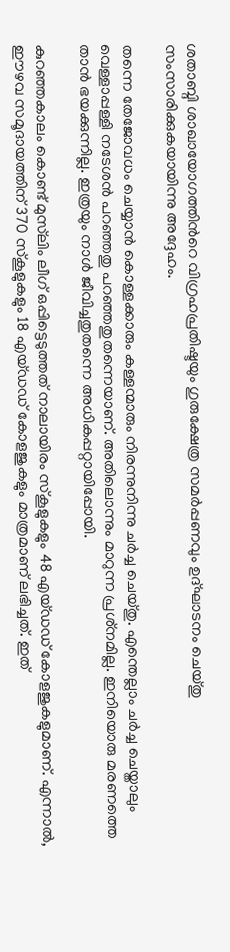ശതാബ്ദി ശാഖായോഗത്തിന്‍റെ വിഗ്രഹപ്രതിഷ്ടയും ഗുരുക്ഷേത്ര സമര്‍പ്പണവും ഉദ്ഘാടനം ചെയ്തു സംസാരിക്കുകയായിന്നു അദ്ദേഹം.

തന്നെ തേജോവധം ചെയ്യാന്‍ കൊള്ളക്കാരും കള്ളന്മാരും നിരന്നുനിന്നു ചര്‍ച്ച ചെയ്തു. എന്തെല്ലാം ചര്‍ച്ച ചെയ്താലും വെള്ളാപ്പള്ളി നടേശന്‍ പറഞ്ഞതു പറഞ്ഞതുതന്നെയാണ്. അതിലൊന്നും മാറുന്ന പ്രശ്‌നമില്ല. ഇനിയൊരു മരണത്തെ താന്‍ ഭയക്കുന്നില്ല. ഇത്രയും നാള്‍ ജീവിച്ചതുതന്നെ അധികപ്പറ്റായിപ്പോയി.

കുറഞ്ഞകാലം കൊണ്ട് മുസ്‌ലിം ലീഗ് ഒപ്പിട്ടെടുത്തത് നാലായിരം സ്‌കൂളുകളും 48 എയ്ഡഡ് കോളജുകളുമാണ്. എന്നാല്‍, ഈഴവ സമൂദായത്തിന് 370 സ്‌കൂളുകളും 18 എയ്ഡഡ് കോളജുകളും മാത്രമാണ് ലഭിച്ചത്. ഇത്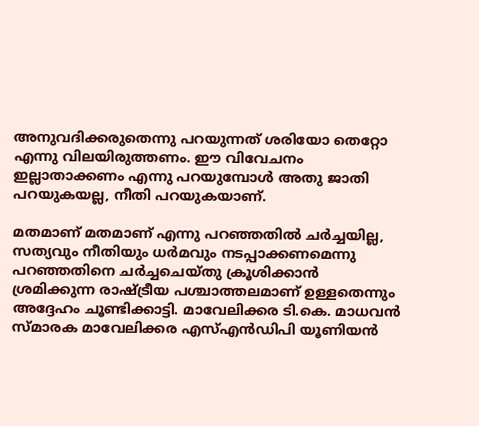അനുവദിക്കരുതെന്നു പറയുന്നത് ശരിയോ തെറ്റോ എന്നു വിലയിരുത്തണം. ഈ വിവേചനം ഇല്ലാതാക്കണം എന്നു പറയുമ്പോള്‍ അതു ജാതി പറയുകയല്ല, നീതി പറയുകയാണ്.

മതമാണ് മതമാണ് എന്നു പറഞ്ഞതില്‍ ചര്‍ച്ചയില്ല, സത്യവും നീതിയും ധര്‍മവും നടപ്പാക്കണമെന്നു പറഞ്ഞതിനെ ചര്‍ച്ചചെയ്തു ക്രൂശിക്കാന്‍ ശ്രമിക്കുന്ന രാഷ്ട്രീയ പശ്ചാത്തലമാണ് ഉള്ളതെന്നും അദ്ദേഹം ചൂണ്ടിക്കാട്ടി. മാവേലിക്കര ടി.കെ. മാധവന്‍ സ്മാരക മാവേലിക്കര എസ്എന്‍ഡിപി യൂണിയന്‍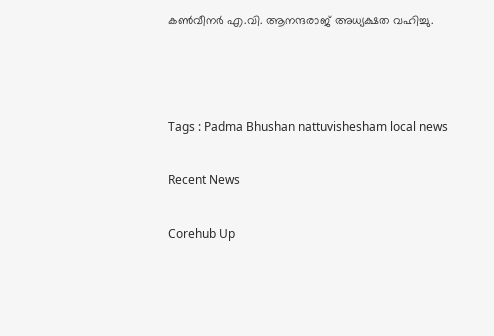കണ്‍വീനര്‍ എ.വി. ആനന്ദരാജ് അധ്യക്ഷത വഹിച്ചു.



Tags : Padma Bhushan nattuvishesham local news

Recent News

Corehub Up